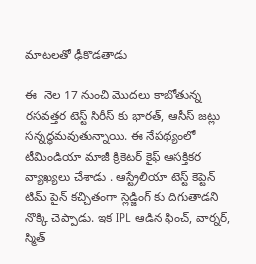మాటలతో ఢీకొడతాడు

ఈ  నెల 17 నుంచి మొదలు కాబోతున్న రసవత్తర టెస్ట్ సిరీస్ కు భారత్, ఆసీస్ జట్లు సన్నద్ధమవుతున్నాయి. ఈ నేపథ్యంలో టీమిండియా మాజీ క్రికెటర్ కైఫ్ ఆసక్తికర వ్యాఖ్యలు చేశాడు . ఆస్ట్రేలియా టెస్ట్ కెప్టెన్ టిమ్ పైన్ కచ్చితంగా స్లెడ్జింగ్ కు దిగుతాడని నొక్కి చెప్పాడు. ఇక IPL ఆడిన ఫించ్, వార్నర్, స్మిత్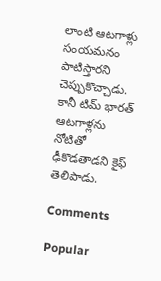లాంటి ఆటగాళ్లు సంయమనం పాటిస్తారని చెప్పుకొచ్చాడు. కానీ టిమ్ భారత్ ఆటగాళ్లను నోటితో ఢీకొడతాడని కైఫ్ తెలిపాడు.

Comments

Popular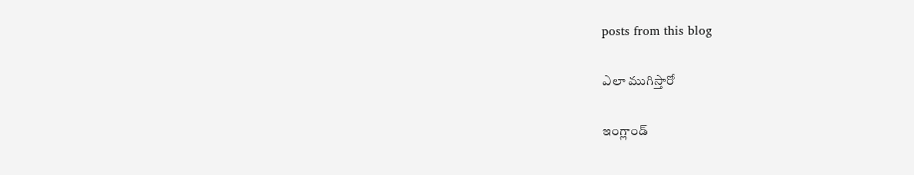posts from this blog

ఎలా ముగిస్తారో

ఇంగ్లాండ్‌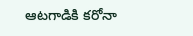ఆటగాడికి కరోనా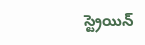స్ట్రెయిన్‌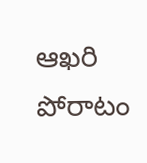ఆఖరి పోరాటం